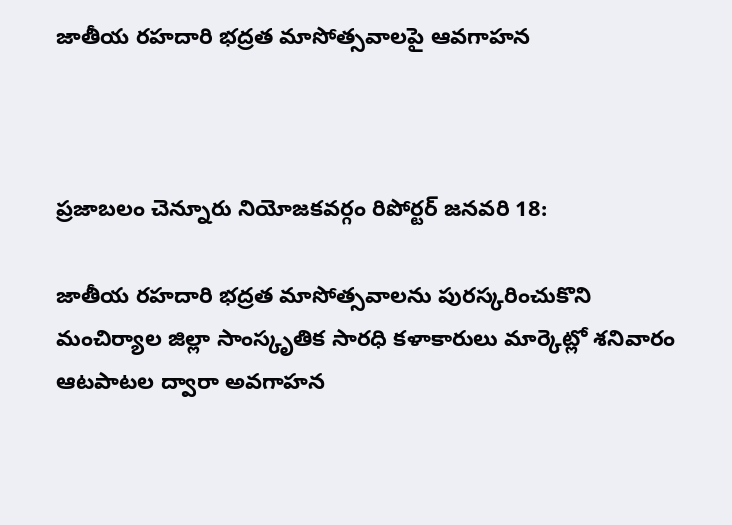జాతీయ రహదారి భద్రత మాసోత్సవాలపై ఆవగాహన



ప్రజాబలం చెన్నూరు నియోజకవర్గం రిపోర్టర్ జనవరి 18:

జాతీయ రహదారి భద్రత మాసోత్సవాలను పురస్కరించుకొని మంచిర్యాల జిల్లా సాంస్కృతిక సారధి కళాకారులు మార్కెట్లో శనివారం ఆటపాటల ద్వారా అవగాహన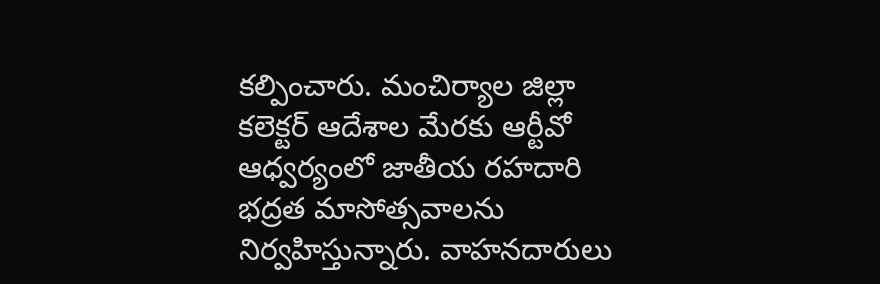కల్పించారు. మంచిర్యాల జిల్లా కలెక్టర్ ఆదేశాల మేరకు ఆర్టీవో ఆధ్వర్యంలో జాతీయ రహదారి భద్రత మాసోత్సవాలను నిర్వహిస్తున్నారు. వాహనదారులు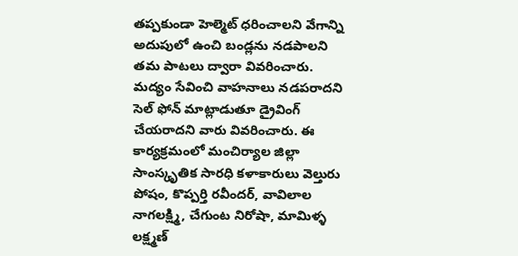తప్పకుండా హెల్మెట్ ధరించాలని వేగాన్ని అదుపులో ఉంచి బండ్లను నడపాలని తమ పాటలు ద్వారా వివరించారు. మద్యం సేవించి వాహనాలు నడపరాదని సెల్ ఫోన్ మాట్లాడుతూ డ్రైవింగ్ చేయరాదని వారు వివరించారు. ఈ కార్యక్రమంలో మంచిర్యాల జిల్లా సాంస్కృతిక సారధి కళాకారులు వెల్తురు పోషం, కొప్పర్తి రవీందర్, వావిలాల నాగలక్ష్మి, చేగుంట నిరోషా, మామిళ్ళ లక్ష్మణ్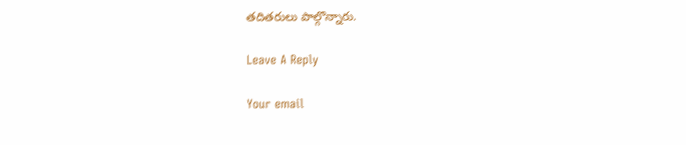తదితరులు పాల్గొన్నారు.

Leave A Reply

Your email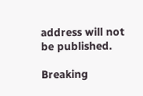address will not be published.

Breaking